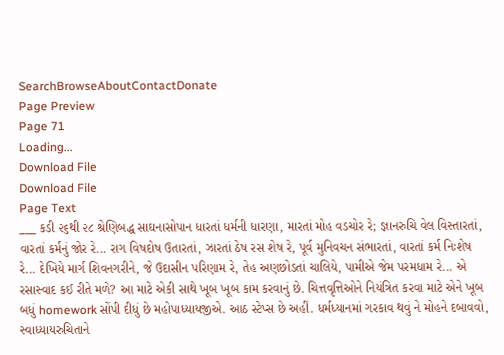SearchBrowseAboutContactDonate
Page Preview
Page 71
Loading...
Download File
Download File
Page Text
___ કડી ૨૬થી ૨૮ શ્રેણિબદ્ધ સાઘનાસોપાન ધારતાં ધર્મની ધારણા, મારતાં મોહ વડચોર રે; જ્ઞાનરુચિ વેલ વિસ્તારતાં, વારતાં કર્મનું જોર રે... રાગ વિષદોષ ઉતારતાં, ઝારતાં ઠેષ રસ શેષ રે, પૂર્વ મુનિવચન સંભારતાં, વારતાં કર્મ નિઃશેષ રે... દેખિયે માર્ગ શિવનગરીને, જે ઉદાસીન પરિણામ રે, તેહ અણછોડતાં ચાલિયે, પામીએ જેમ પરમધામ રે... એ રસાસ્વાદ કઈ રીતે મળે? આ માટે એકી સાથે ખૂબ ખૂબ કામ કરવાનું છે. ચિત્તવૃત્તિઓને નિયંત્રિત કરવા માટે એને ખૂબ બધું homework સોંપી દીધું છે મહોપાધ્યાયજીએ. આઠ સ્ટેપ્સ છે અહીં. ધર્મધ્યાનમાં ગરકાવ થવું ને મોહને દબાવવો, સ્વાધ્યાયરુચિતાને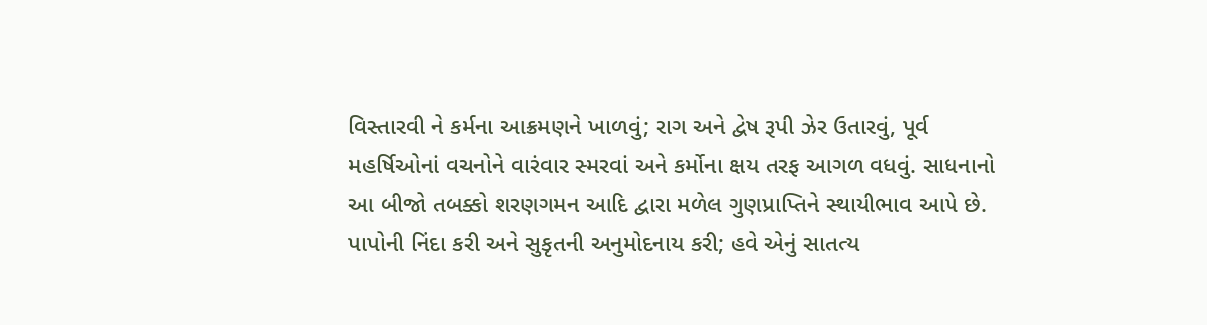વિસ્તારવી ને કર્મના આક્રમણને ખાળવું; રાગ અને દ્વેષ રૂપી ઝેર ઉતારવું, પૂર્વ મહર્ષિઓનાં વચનોને વારંવાર સ્મરવાં અને કર્મોના ક્ષય તરફ આગળ વધવું. સાધનાનો આ બીજો તબક્કો શરણગમન આદિ દ્વારા મળેલ ગુણપ્રાપ્તિને સ્થાયીભાવ આપે છે. પાપોની નિંદા કરી અને સુકૃતની અનુમોદનાય કરી; હવે એનું સાતત્ય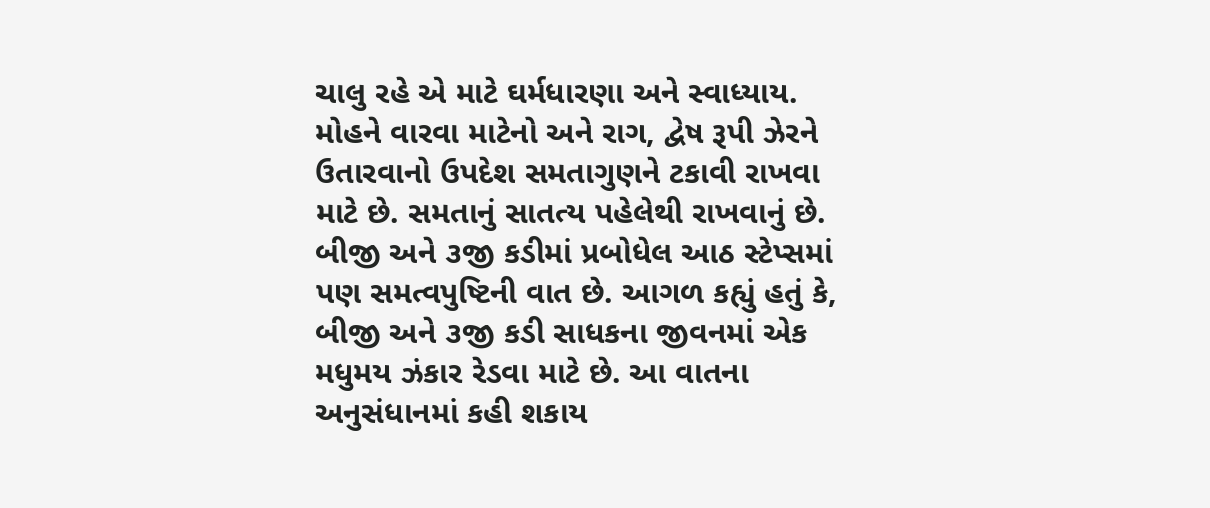ચાલુ રહે એ માટે ઘર્મધારણા અને સ્વાધ્યાય. મોહને વારવા માટેનો અને રાગ, દ્વેષ રૂપી ઝેરને ઉતારવાનો ઉપદેશ સમતાગુણને ટકાવી રાખવા માટે છે. સમતાનું સાતત્ય પહેલેથી રાખવાનું છે. બીજી અને ૩જી કડીમાં પ્રબોધેલ આઠ સ્ટેપ્સમાં પણ સમત્વપુષ્ટિની વાત છે. આગળ કહ્યું હતું કે, બીજી અને ૩જી કડી સાધકના જીવનમાં એક મધુમય ઝંકાર રેડવા માટે છે. આ વાતના અનુસંધાનમાં કહી શકાય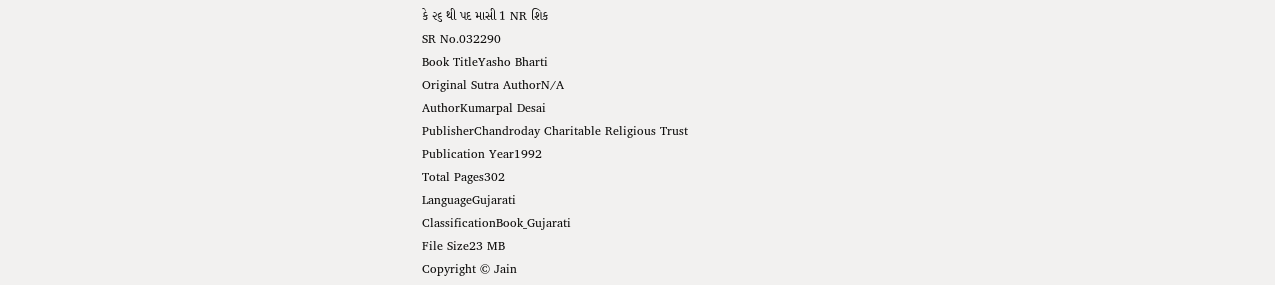કે ૨૬ થી પદ માસી 1 NR શિક
SR No.032290
Book TitleYasho Bharti
Original Sutra AuthorN/A
AuthorKumarpal Desai
PublisherChandroday Charitable Religious Trust
Publication Year1992
Total Pages302
LanguageGujarati
ClassificationBook_Gujarati
File Size23 MB
Copyright © Jain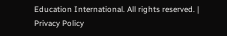Education International. All rights reserved. | Privacy Policy